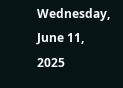Wednesday, June 11, 2025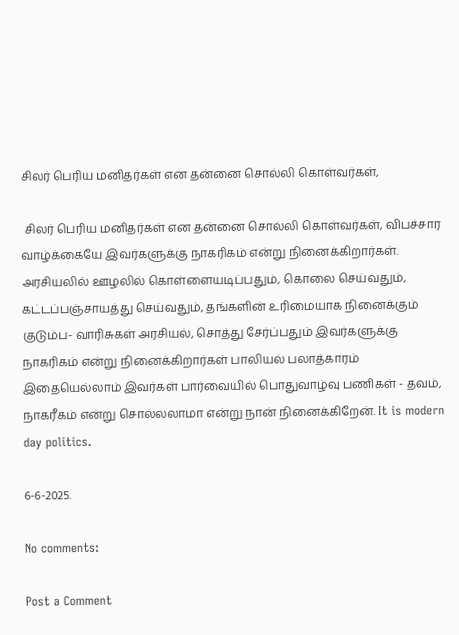சிலர் பெரிய மனிதர்கள் என தன்னை சொல்லி கொள்வர்கள்,

 சிலர் பெரிய மனிதர்கள் என தன்னை சொல்லி கொள்வர்கள், விபச்சார வாழ்க்கையே இவர்களுக்கு நாகரிகம் என்று நினைக்கிறார்கள். அரசியலில் ஊழலில் கொள்ளையடிப்பதும், கொலை செய்வதும், கட்டப்பஞ்சாயத்து செய்வதும், தங்களின் உரிமையாக நினைக்கும் குடும்ப- வாரிசுகள் அரசியல், சொத்து சேர்ப்பதும் இவர்களுக்கு நாகரிகம் என்று நினைக்கிறார்கள் பாலியல் பலாத்காரம் இதையெல்லாம் இவர்கள் பார்வையில் பொதுவாழ்வு பணிகள் - தவம், நாகரீகம் என்று சொல்லலாமா என்று நான் நினைக்கிறேன். It is modern day politics.

6-6-2025.

No comments:

Post a Comment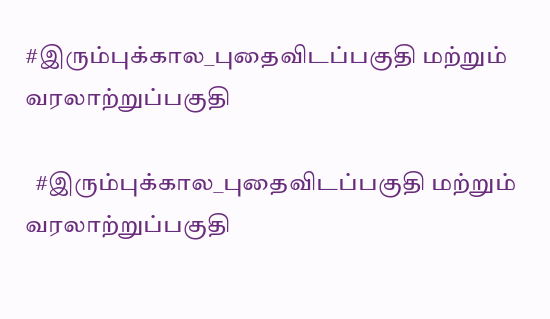#இரும்புக்கால_புதைவிடப்பகுதி மற்றும் வரலாற்றுப்பகுதி

  #இரும்புக்கால_புதைவிடப்பகுதி மற்றும் வரலாற்றுப்பகுதி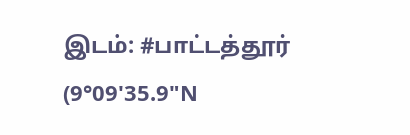இடம்: #பாட்டத்தூர் (9°09'35.9"N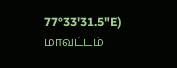77°33'31.5"E) மாவட்டம்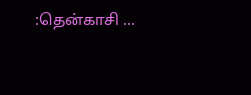:தென்காசி ...